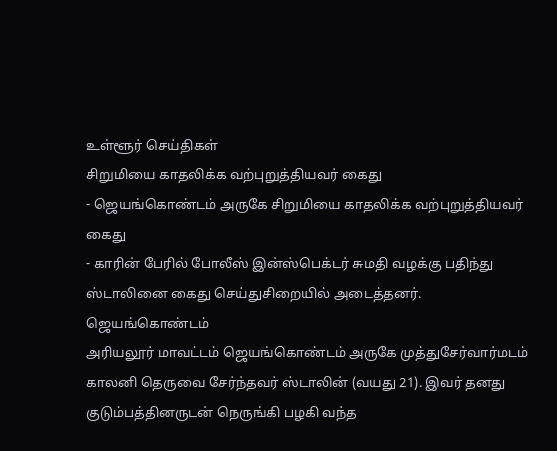உள்ளூர் செய்திகள்
சிறுமியை காதலிக்க வற்புறுத்தியவர் கைது
- ஜெயங்கொண்டம் அருகே சிறுமியை காதலிக்க வற்புறுத்தியவர் கைது
- காரின் பேரில் போலீஸ் இன்ஸ்பெக்டர் சுமதி வழக்கு பதிந்து ஸ்டாலினை கைது செய்துசிறையில் அடைத்தனர்.
ஜெயங்கொண்டம்
அரியலூர் மாவட்டம் ஜெயங்கொண்டம் அருகே முத்துசேர்வார்மடம் காலனி தெருவை சேர்ந்தவர் ஸ்டாலின் (வயது 21). இவர் தனது குடும்பத்தினருடன் நெருங்கி பழகி வந்த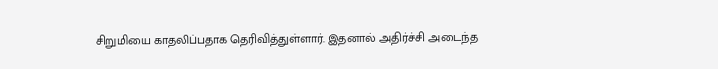சிறுமியை காதலிப்பதாக தெரிவித்துள்ளார். இதனால் அதிர்ச்சி அடைந்த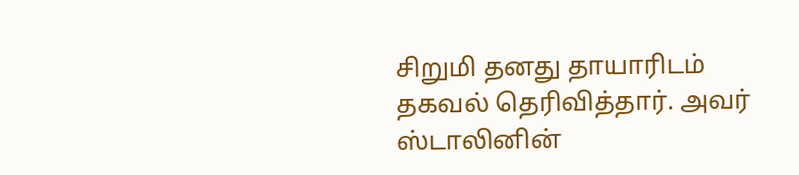சிறுமி தனது தாயாரிடம் தகவல் தெரிவித்தார். அவர் ஸ்டாலினின்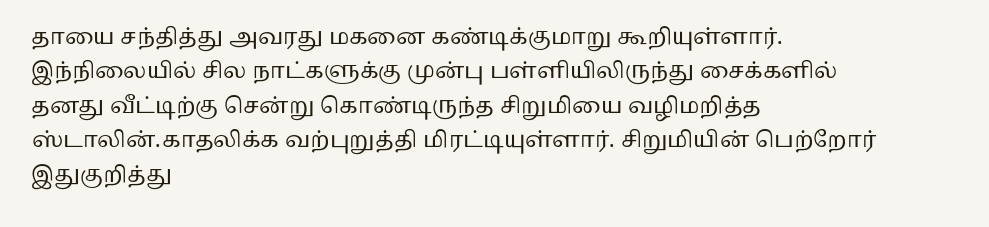தாயை சந்தித்து அவரது மகனை கண்டிக்குமாறு கூறியுள்ளார். இந்நிலையில் சில நாட்களுக்கு முன்பு பள்ளியிலிருந்து சைக்களில் தனது வீட்டிற்கு சென்று கொண்டிருந்த சிறுமியை வழிமறித்த ஸ்டாலின்.காதலிக்க வற்புறுத்தி மிரட்டியுள்ளார். சிறுமியின் பெற்றோர் இதுகுறித்து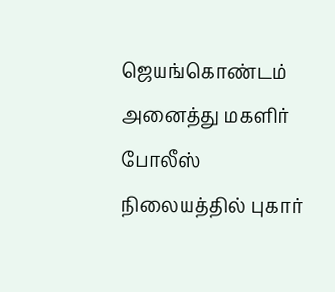ஜெயங்கொண்டம் அனைத்து மகளிர் போலீஸ் நிலையத்தில் புகார்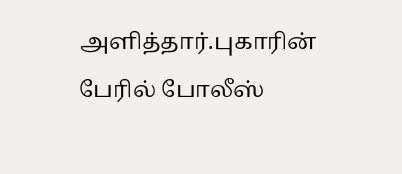அளித்தார்.புகாரின் பேரில் போலீஸ்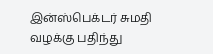இன்ஸ்பெக்டர் சுமதி வழக்கு பதிந்து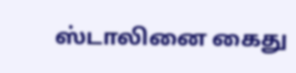ஸ்டாலினை கைது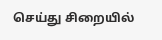செய்து சிறையில்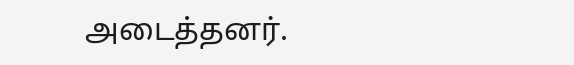அடைத்தனர்.